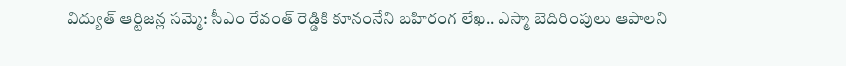విద్యుత్ ఆర్టిజన్ల సమ్మె: సీఎం రేవంత్ రెడ్డికి కూనంనేని బహిరంగ లేఖ.. ఎస్మా బెదిరింపులు ఆపాలని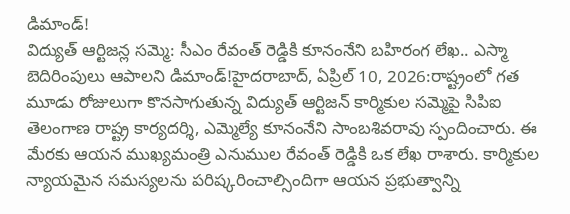డిమాండ్!
విద్యుత్ ఆర్టిజన్ల సమ్మె: సీఎం రేవంత్ రెడ్డికి కూనంనేని బహిరంగ లేఖ.. ఎస్మా బెదిరింపులు ఆపాలని డిమాండ్!హైదరాబాద్, ఏప్రిల్ 10, 2026:రాష్ట్రంలో గత మూడు రోజులుగా కొనసాగుతున్న విద్యుత్ ఆర్టిజన్ కార్మికుల సమ్మెపై సిపిఐ తెలంగాణ రాష్ట్ర కార్యదర్శి, ఎమ్మెల్యే కూనంనేని సాంబశివరావు స్పందించారు. ఈ మేరకు ఆయన ముఖ్యమంత్రి ఎనుముల రేవంత్ రెడ్డికి ఒక లేఖ రాశారు. కార్మికుల న్యాయమైన సమస్యలను పరిష్కరించాల్సిందిగా ఆయన ప్రభుత్వాన్ని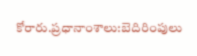కోరారు.ప్రధానాంశాలు:బెదిరింపులు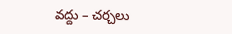వద్దు – చర్చలు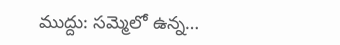ముద్దు: సమ్మెలో ఉన్న…